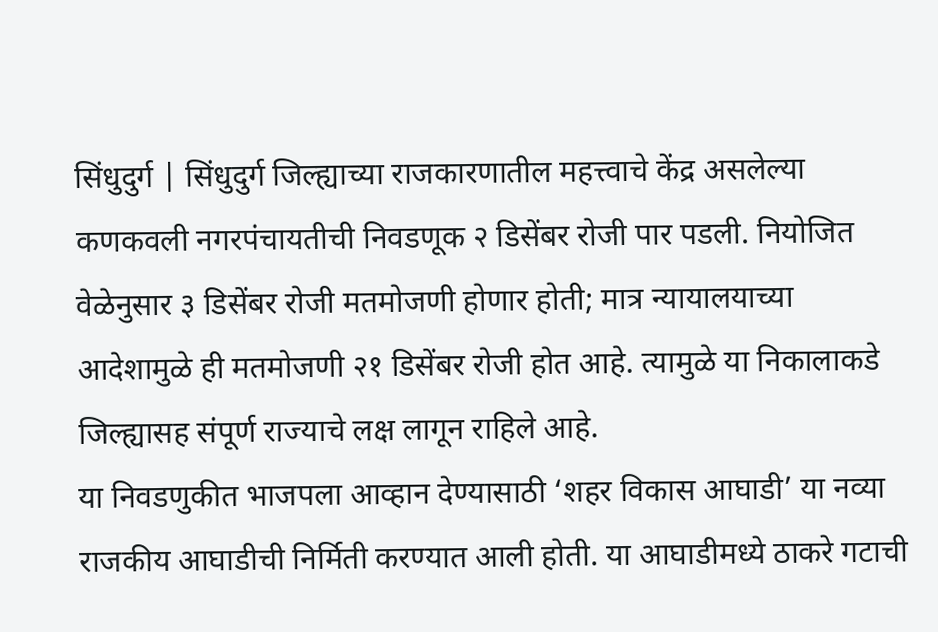सिंधुदुर्ग | सिंधुदुर्ग जिल्ह्याच्या राजकारणातील महत्त्वाचे केंद्र असलेल्या कणकवली नगरपंचायतीची निवडणूक २ डिसेंबर रोजी पार पडली. नियोजित वेळेनुसार ३ डिसेंबर रोजी मतमोजणी होणार होती; मात्र न्यायालयाच्या आदेशामुळे ही मतमोजणी २१ डिसेंबर रोजी होत आहे. त्यामुळे या निकालाकडे जिल्ह्यासह संपूर्ण राज्याचे लक्ष लागून राहिले आहे.
या निवडणुकीत भाजपला आव्हान देण्यासाठी ‘शहर विकास आघाडी’ या नव्या राजकीय आघाडीची निर्मिती करण्यात आली होती. या आघाडीमध्ये ठाकरे गटाची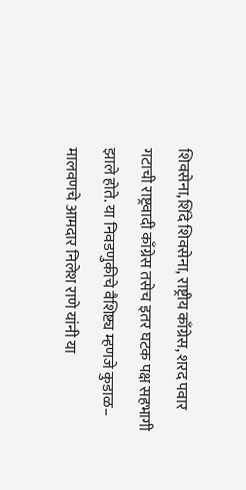शिवसेना,शिंदे शिवसेना, राष्ट्रीय काँग्रेस, शरद पवार गटाची राष्ट्रवादी काँग्रेस तसेच इतर घटक पक्ष सहभागी झाले होते. या निवडणुकीचे वैशिष्ट्य म्हणजे कुडाळ– मालवणचे आमदार निलेश राणे यांनी या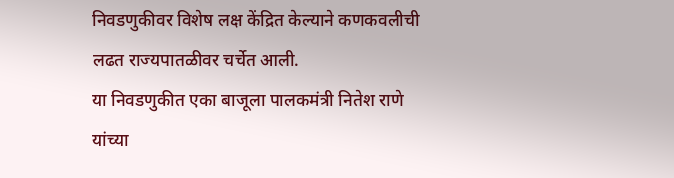निवडणुकीवर विशेष लक्ष केंद्रित केल्याने कणकवलीची लढत राज्यपातळीवर चर्चेत आली.
या निवडणुकीत एका बाजूला पालकमंत्री नितेश राणे यांच्या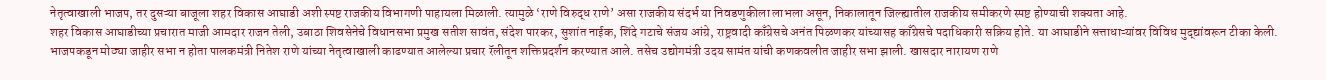नेतृत्वाखाली भाजप, तर दुसऱ्या बाजूला शहर विकास आघाडी अशी स्पष्ट राजकीय विभागणी पाहायला मिळाली. त्यामुळे ‘राणे विरुद्ध राणे’ असा राजकीय संदर्भ या निवडणुकीला लाभला असून, निकालातून जिल्ह्यातील राजकीय समीकरणे स्पष्ट होण्याची शक्यता आहे.
शहर विकास आघाडीच्या प्रचारात माजी आमदार राजन तेली, उबाठा शिवसेनेचे विधानसभा प्रमुख सतीश सावंत, संदेश पारकर, सुशांत नाईक, शिंदे गटाचे संजय आंग्रे, राष्ट्रवादी काँग्रेसचे अनंत पिळणकर यांच्यासह काँग्रेसचे पदाधिकारी सक्रिय होते. या आघाडीने सत्ताधाऱ्यांवर विविध मुद्द्यांवरून टीका केली.
भाजपकडून मोठ्या जाहीर सभा न होता पालकमंत्री नितेश राणे यांच्या नेतृत्वाखाली काढण्यात आलेल्या प्रचार रॅलीतून शक्तिप्रदर्शन करण्यात आले. तसेच उद्योगमंत्री उदय सामंत यांची कणकवलीत जाहीर सभा झाली. खासदार नारायण राणे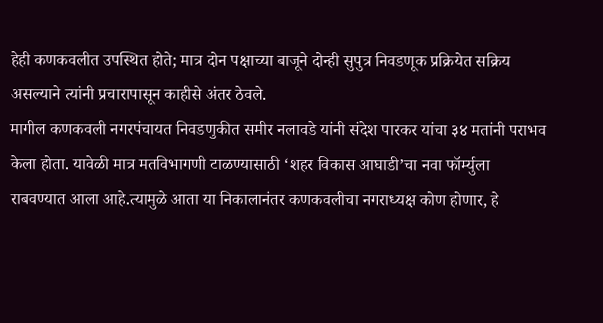हेही कणकवलीत उपस्थित होते; मात्र दोन पक्षाच्या बाजूने दोन्ही सुपुत्र निवडणूक प्रक्रियेत सक्रिय असल्याने त्यांनी प्रचारापासून काहीसे अंतर ठेवले.
मागील कणकवली नगरपंचायत निवडणुकीत समीर नलावडे यांनी संदेश पारकर यांचा ३४ मतांनी पराभव केला होता. यावेळी मात्र मतविभागणी टाळण्यासाठी ‘शहर विकास आघाडी’चा नवा फॉर्म्युला राबवण्यात आला आहे.त्यामुळे आता या निकालानंतर कणकवलीचा नगराध्यक्ष कोण होणार, हे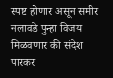स्पष्ट होणार असून समीर नलावडे पुन्हा विजय मिळवणार की संदेश पारकर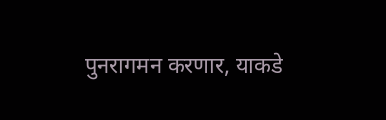पुनरागमन करणार, याकडे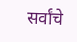सर्वांचे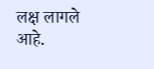लक्ष लागले आहे.